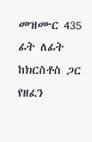መዝሙር 435 ፊት ለፊት ከክርስቶስ ጋር የዘፈን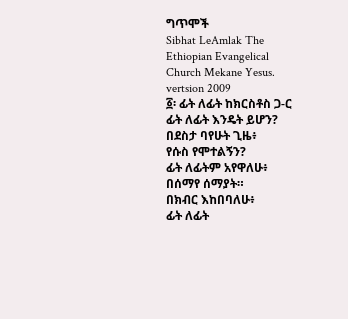ግጥሞች
Sibhat LeAmlak The Ethiopian Evangelical Church Mekane Yesus. vertsion 2009
፩፡ ፊት ለፊት ከክርስቶስ ጋ-ር
ፊት ለፊት እንዴት ይሆን?
በደስታ ባየሁት ጊዜ፥
የሱስ የሞተልኝን?
ፊት ለፊትም አየዋለሁ፥
በሰማየ ሰማያት።
በክብር እከበባለሁ፥
ፊት ለፊት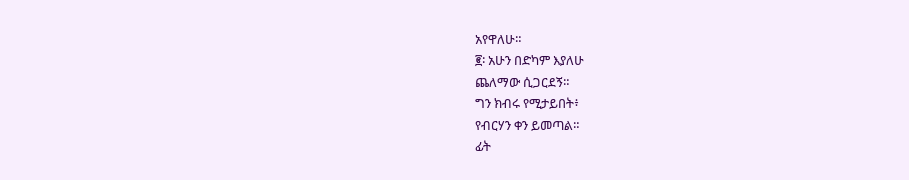አየዋለሁ።
፪፡ አሁን በድካም እያለሁ
ጨለማው ሲጋርደኝ።
ግን ክብሩ የሚታይበት፥
የብርሃን ቀን ይመጣል።
ፊት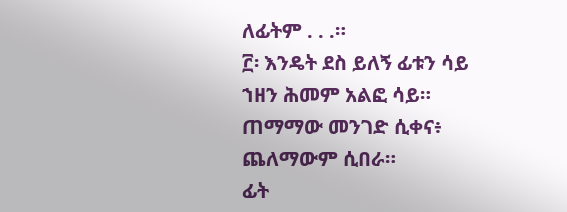ለፊትም . . .።
፫፡ እንዴት ደስ ይለኝ ፊቱን ሳይ
ኀዘን ሕመም አልፎ ሳይ።
ጠማማው መንገድ ሲቀና፥
ጨለማውም ሲበራ።
ፊት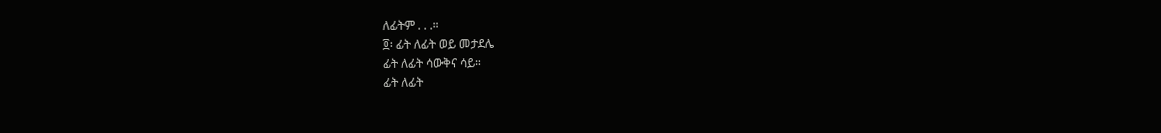ለፊትም . . .።
፬፡ ፊት ለፊት ወይ መታደሌ
ፊት ለፊት ሳውቅና ሳይ።
ፊት ለፊት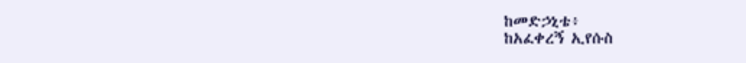ከመድኃኒቴ፥
ከአፈቀረኝ ኢየሱስ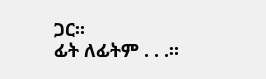ጋር።
ፊት ለፊትም . . .።